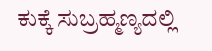ಕುಕ್ಕೆ ಸುಬ್ರಹ್ಮಣ್ಯದಲ್ಲಿ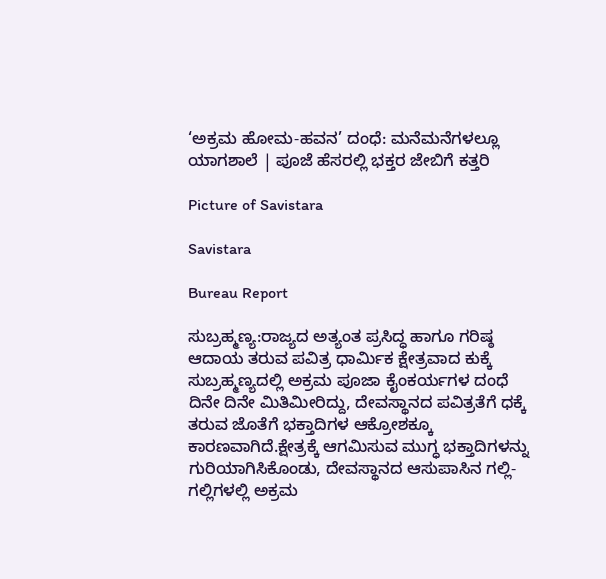‘ಅಕ್ರಮ ಹೋಮ-ಹವನ’ ದಂಧೆ: ಮನೆಮನೆಗಳಲ್ಲೂ ಯಾಗಶಾಲೆ | ಪೂಜೆ ಹೆಸರಲ್ಲಿ ಭಕ್ತರ ಜೇಬಿಗೆ ಕತ್ತರಿ

Picture of Savistara

Savistara

Bureau Report

ಸುಬ್ರಹ್ಮಣ್ಯ:ರಾಜ್ಯದ ಅತ್ಯಂತ ಪ್ರಸಿದ್ಧ ಹಾಗೂ ಗರಿಷ್ಠ ಆದಾಯ ತರುವ ಪವಿತ್ರ ಧಾರ್ಮಿಕ ಕ್ಷೇತ್ರವಾದ ಕುಕ್ಕೆ ಸುಬ್ರಹ್ಮಣ್ಯದಲ್ಲಿ ಅಕ್ರಮ ಪೂಜಾ ಕೈಂಕರ್ಯಗಳ ದಂಧೆ ದಿನೇ ದಿನೇ ಮಿತಿಮೀರಿದ್ದು, ದೇವಸ್ಥಾನದ ಪವಿತ್ರತೆಗೆ ಧಕ್ಕೆ ತರುವ ಜೊತೆಗೆ ಭಕ್ತಾದಿಗಳ ಆಕ್ರೋಶಕ್ಕೂ ಕಾರಣವಾಗಿದೆ.ಕ್ಷೇತ್ರಕ್ಕೆ ಆಗಮಿಸುವ ಮುಗ್ಧ ಭಕ್ತಾದಿಗಳನ್ನು ಗುರಿಯಾಗಿಸಿಕೊಂಡು, ದೇವಸ್ಥಾನದ ಆಸುಪಾಸಿನ ಗಲ್ಲಿ-ಗಲ್ಲಿಗಳಲ್ಲಿ ಅಕ್ರಮ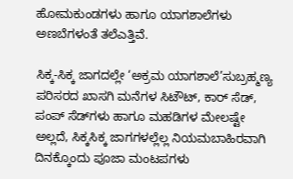ಹೋಮಕುಂಡಗಳು ಹಾಗೂ ಯಾಗಶಾಲೆಗಳು ಅಣಬೆಗಳಂತೆ ತಲೆಎತ್ತಿವೆ.

ಸಿಕ್ಕ-ಸಿಕ್ಕ ಜಾಗದಲ್ಲೇ ‘ಅಕ್ರಮ ಯಾಗಶಾಲೆ’ಸುಬ್ರಹ್ಮಣ್ಯ ಪರಿಸರದ ಖಾಸಗಿ ಮನೆಗಳ ಸಿಟೌಟ್, ಕಾರ್ ಸೆಡ್, ಪಂಪ್ ಸೆಡ್‌ಗಳು ಹಾಗೂ ಮಹಡಿಗಳ ಮೇಲಷ್ಟೇ ಅಲ್ಲದೆ, ಸಿಕ್ಕಸಿಕ್ಕ ಜಾಗಗಳಲ್ಲೆಲ್ಲ ನಿಯಮಬಾಹಿರವಾಗಿ ದಿನಕ್ಕೊಂದು ಪೂಜಾ ಮಂಟಪಗಳು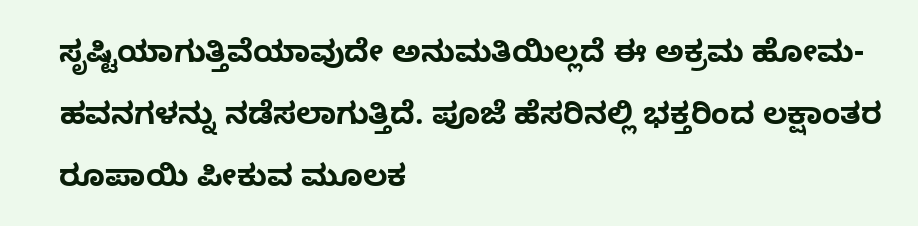ಸೃಷ್ಟಿಯಾಗುತ್ತಿವೆಯಾವುದೇ ಅನುಮತಿಯಿಲ್ಲದೆ ಈ ಅಕ್ರಮ ಹೋಮ-ಹವನಗಳನ್ನು ನಡೆಸಲಾಗುತ್ತಿದೆ. ಪೂಜೆ ಹೆಸರಿನಲ್ಲಿ ಭಕ್ತರಿಂದ ಲಕ್ಷಾಂತರ ರೂಪಾಯಿ ಪೀಕುವ ಮೂಲಕ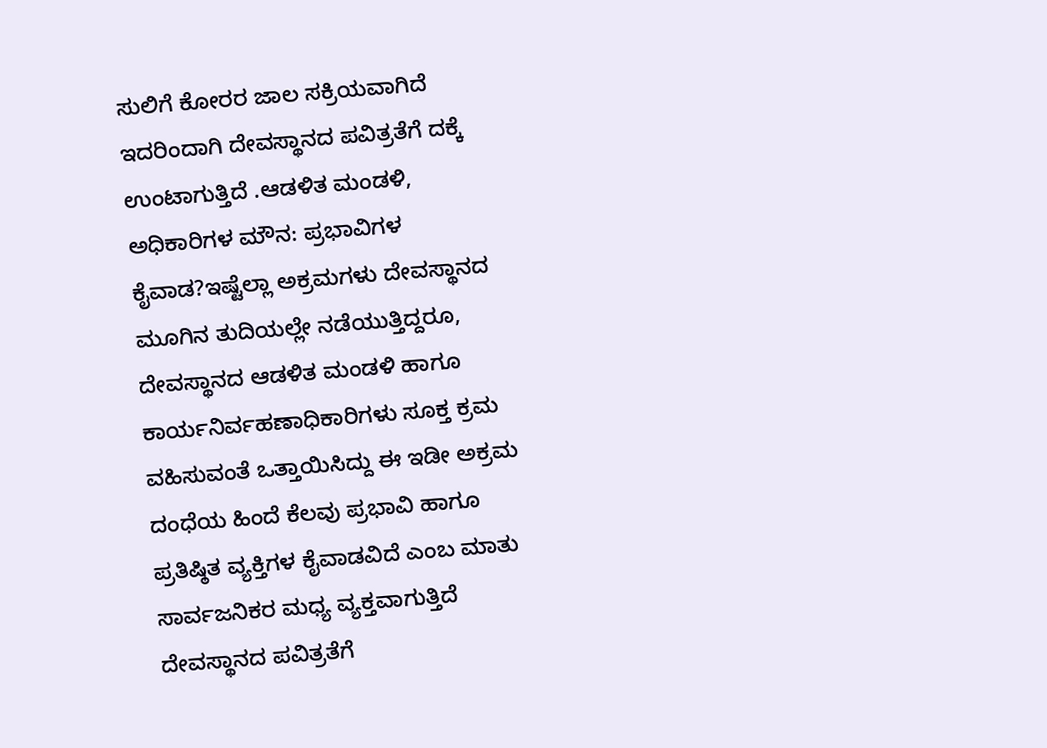ಸುಲಿಗೆ ಕೋರರ ಜಾಲ ಸಕ್ರಿಯವಾಗಿದೆ ಇದರಿಂದಾಗಿ ದೇವಸ್ಥಾನದ ಪವಿತ್ರತೆಗೆ ದಕ್ಕೆ ಉಂಟಾಗುತ್ತಿದೆ .ಆಡಳಿತ ಮಂಡಳಿ, ಅಧಿಕಾರಿಗಳ ಮೌನ: ಪ್ರಭಾವಿಗಳ ಕೈವಾಡ?ಇಷ್ಟೆಲ್ಲಾ ಅಕ್ರಮಗಳು ದೇವಸ್ಥಾನದ ಮೂಗಿನ ತುದಿಯಲ್ಲೇ ನಡೆಯುತ್ತಿದ್ದರೂ, ದೇವಸ್ಥಾನದ ಆಡಳಿತ ಮಂಡಳಿ ಹಾಗೂ ಕಾರ್ಯನಿರ್ವಹಣಾಧಿಕಾರಿಗಳು ಸೂಕ್ತ ಕ್ರಮ ವಹಿಸುವಂತೆ ಒತ್ತಾಯಿಸಿದ್ದು ಈ ಇಡೀ ಅಕ್ರಮ ದಂಧೆಯ ಹಿಂದೆ ಕೆಲವು ಪ್ರಭಾವಿ ಹಾಗೂ ಪ್ರತಿಷ್ಠಿತ ವ್ಯಕ್ತಿಗಳ ಕೈವಾಡವಿದೆ ಎಂಬ ಮಾತು ಸಾರ್ವಜನಿಕರ ಮಧ್ಯ ವ್ಯಕ್ತವಾಗುತ್ತಿದೆ ದೇವಸ್ಥಾನದ ಪವಿತ್ರತೆಗೆ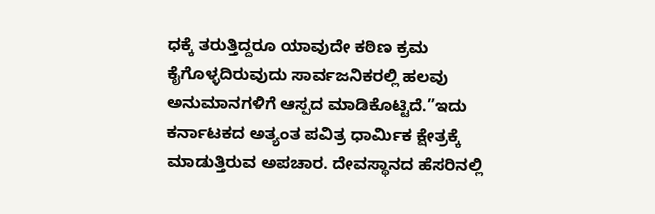ಧಕ್ಕೆ ತರುತ್ತಿದ್ದರೂ ಯಾವುದೇ ಕಠಿಣ ಕ್ರಮ ಕೈಗೊಳ್ಳದಿರುವುದು ಸಾರ್ವಜನಿಕರಲ್ಲಿ ಹಲವು ಅನುಮಾನಗಳಿಗೆ ಆಸ್ಪದ ಮಾಡಿಕೊಟ್ಟಿದೆ.”ಇದು ಕರ್ನಾಟಕದ ಅತ್ಯಂತ ಪವಿತ್ರ ಧಾರ್ಮಿಕ ಕ್ಷೇತ್ರಕ್ಕೆ ಮಾಡುತ್ತಿರುವ ಅಪಚಾರ. ದೇವಸ್ಥಾನದ ಹೆಸರಿನಲ್ಲಿ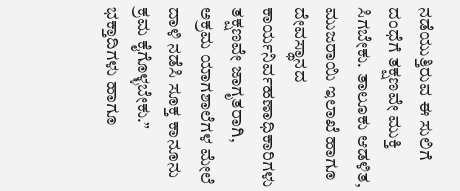ನಡೆಯುತ್ತಿರುವ ಈ ಸುಲಿಗೆ ದಂಧೆಗೆ ತಕ್ಷಣವೇ ಮುಕ್ತಿ ಸಿಗಬೇಕು. ತಾಲೂಕು ಆಡಳಿತ, ಮುಜರಾಯಿ ಇಲಾಖೆ ಹಾಗೂ ದೇವಸ್ಥಾನದ ಕಾರ್ಯನಿರ್ವಹಣಾಧಿಕಾರಿಗಳು ತಕ್ಷಣವೇ ಜಾಗೃತರಾಗಿ, ಅಕ್ರಮ ಯಾಗಶಾಲೆಗಳ ಮೇಲೆ ದಾಳಿ ನಡೆಸಿ ಸೂಕ್ತ ಕಾನೂನು ಕ್ರಮ ಕೈಗೊಳ್ಳಬೇಕು.” ಭಕ್ತಾದಿಗಳು ಹಾಗೂ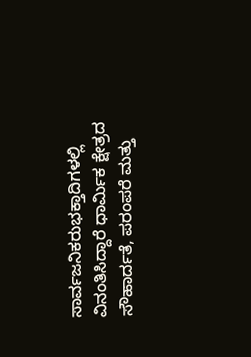ಸಾರ್ವಜನಿಕರುಭಕ್ತಾದಿಗಳಲ್ಲಿ ವಿನಂತಿಸಿದ್ದಾರೆ ಧಾರ್ಮಿಕ ಕ್ಷೇತ್ರದ ಸೌಹಾರ್ದತೆ, ಪರಂಪರೆ ಮತ್ತು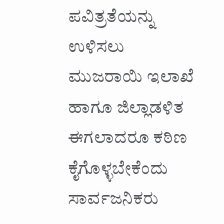ಪವಿತ್ರತೆಯನ್ನು ಉಳಿಸಲು ಮುಜರಾಯಿ ಇಲಾಖೆ ಹಾಗೂ ಜಿಲ್ಲಾಡಳಿತ ಈಗಲಾದರೂ ಕಠಿಣ ಕೈಗೊಳ್ಳಬೇಕೆಂದು ಸಾರ್ವಜನಿಕರು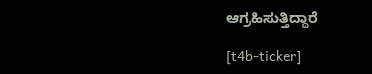ಆಗ್ರಹಿಸುತ್ತಿದ್ದಾರೆ

[t4b-ticker]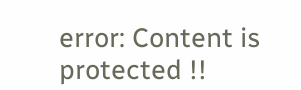error: Content is protected !!